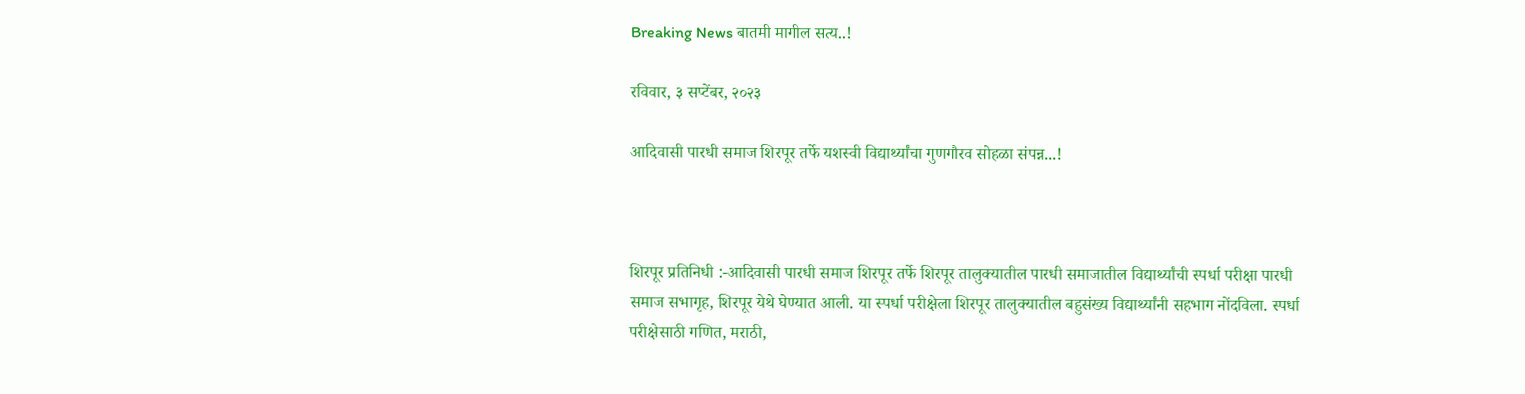Breaking News बातमी मागील सत्य..!

रविवार, ३ सप्टेंबर, २०२३

आदिवासी पारधी समाज शिरपूर तर्फे यशस्वी विद्यार्थ्यांचा गुणगौरव सोहळा संपन्न...!



शिरपूर प्रतिनिधी :-आदिवासी पारधी समाज शिरपूर तर्फे शिरपूर तालुक्यातील पारधी समाजातील विद्यार्थ्यांची स्पर्धा परीक्षा पारधी समाज सभागृह, शिरपूर येथे घेण्यात आली. या स्पर्धा परीक्षेला शिरपूर तालुक्यातील बहुसंख्य विद्यार्थ्यांनी सहभाग नोंदविला. स्पर्धा परीक्षेसाठी गणित, मराठी,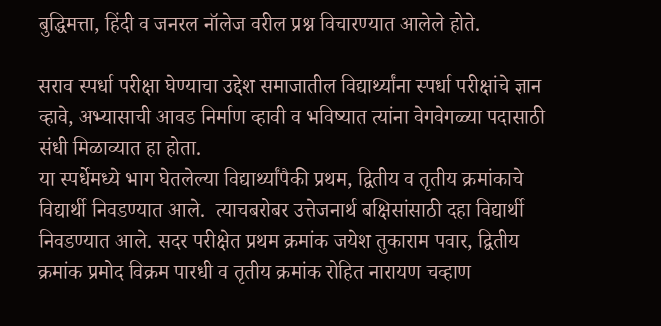बुद्धिमत्ता, हिंदी व जनरल नॉलेज वरील प्रश्न विचारण्यात आलेले होते.

सराव स्पर्धा परीक्षा घेण्याचा उद्देश समाजातील विद्यार्थ्यांना स्पर्धा परीक्षांचे ज्ञान व्हावे, अभ्यासाची आवड निर्माण व्हावी व भविष्यात त्यांना वेगवेगळ्या पदासाठी संधी मिळाव्यात हा होता.
या स्पर्धेमध्ये भाग घेतलेल्या विद्यार्थ्यांपैकी प्रथम, द्वितीय व तृतीय क्रमांकाचे विद्यार्थी निवडण्यात आले.  त्याचबरोबर उत्तेजनार्थ बक्षिसांसाठी दहा विद्यार्थी निवडण्यात आले. सदर परीक्षेत प्रथम क्रमांक जयेश तुकाराम पवार, द्वितीय क्रमांक प्रमोद विक्रम पारधी व तृतीय क्रमांक रोहित नारायण चव्हाण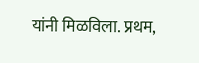यांनी मिळविला. प्रथम,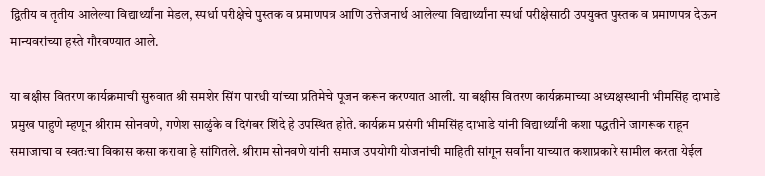द्वितीय व तृतीय आलेल्या विद्यार्थ्यांना मेडल, स्पर्धा परीक्षेचे पुस्तक व प्रमाणपत्र आणि उत्तेजनार्थ आलेल्या विद्यार्थ्यांना स्पर्धा परीक्षेसाठी उपयुक्त पुस्तक व प्रमाणपत्र देऊन मान्यवरांच्या हस्ते गौरवण्यात आले.

या बक्षीस वितरण कार्यक्रमाची सुरुवात श्री समशेर सिंग पारधी यांच्या प्रतिमेचे पूजन करून करण्यात आली. या बक्षीस वितरण कार्यक्रमाच्या अध्यक्षस्थानी भीमसिंह दाभाडे प्रमुख पाहुणे म्हणून श्रीराम सोनवणे, गणेश साळुंके व दिगंबर शिंदे हे उपस्थित होते. कार्यक्रम प्रसंगी भीमसिंह दाभाडे यांनी विद्यार्थ्यांनी कशा पद्धतीने जागरूक राहून समाजाचा व स्वतःचा विकास कसा करावा हे सांगितले. श्रीराम सोनवणे यांनी समाज उपयोगी योजनांची माहिती सांगून सर्वांना याच्यात कशाप्रकारे सामील करता येईल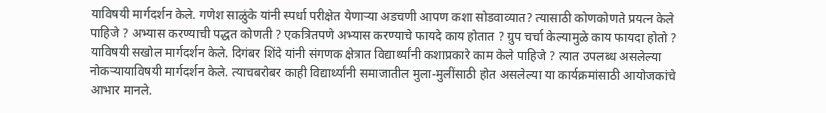याविषयी मार्गदर्शन केले. गणेश साळुंके यांनी स्पर्धा परीक्षेत येणाऱ्या अडचणी आपण कशा सोडवाव्यात? त्यासाठी कोणकोणते प्रयत्न केले पाहिजे ? अभ्यास करण्याची पद्धत कोणती ? एकत्रितपणे अभ्यास करण्याचे फायदे काय होतात ? ग्रुप चर्चा केल्यामुळे काय फायदा होतो ? याविषयी सखोल मार्गदर्शन केले. दिगंबर शिंदे यांनी संगणक क्षेत्रात विद्यार्थ्यांनी कशाप्रकारे काम केले पाहिजे ? त्यात उपलब्ध असलेल्या नोकऱ्यायाविषयी मार्गदर्शन केले. त्याचबरोबर काही विद्यार्थ्यांनी समाजातील मुला-मुलींसाठी होत असलेल्या या कार्यक्रमांसाठी आयोजकांचे आभार मानले.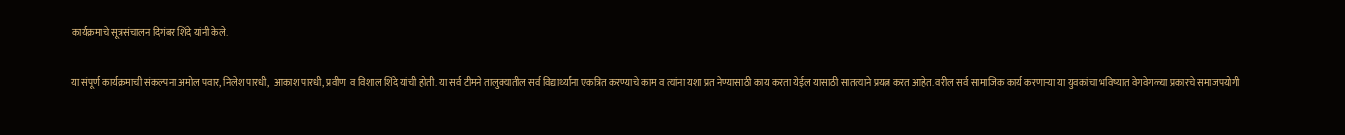कार्यक्रमाचे सूत्रसंचालन दिगंबर शिंदे यांनी केले.

या संपूर्ण कार्यक्रमाची संकल्पना अमोल पवार, निलेश पारधी,  आकाश पारधी, प्रवीण  व विशाल शिंदे यांची होती. या सर्व टीमने तालुक्यातील सर्व विद्यार्थ्यांना एकत्रित करण्याचे काम व त्यांना यशा प्रत नेण्यासाठी काय करता येईल यासाठी सातत्याने प्रयत्न करत आहेत. वरील सर्व सामाजिक कार्य करणाऱ्या या युवकांचा भविष्यात वेगवेगळ्या प्रकारचे समाजपयोगी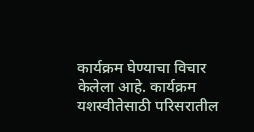कार्यक्रम घेण्याचा विचार केलेला आहे. कार्यक्रम यशस्वीतेसाठी परिसरातील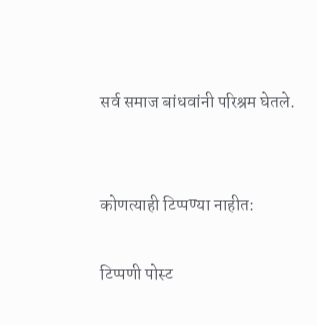सर्व समाज बांधवांनी परिश्रम घेतले.


कोणत्याही टिप्पण्‍या नाहीत:

टिप्पणी पोस्ट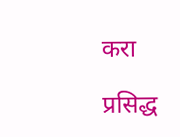करा

प्रसिद्ध